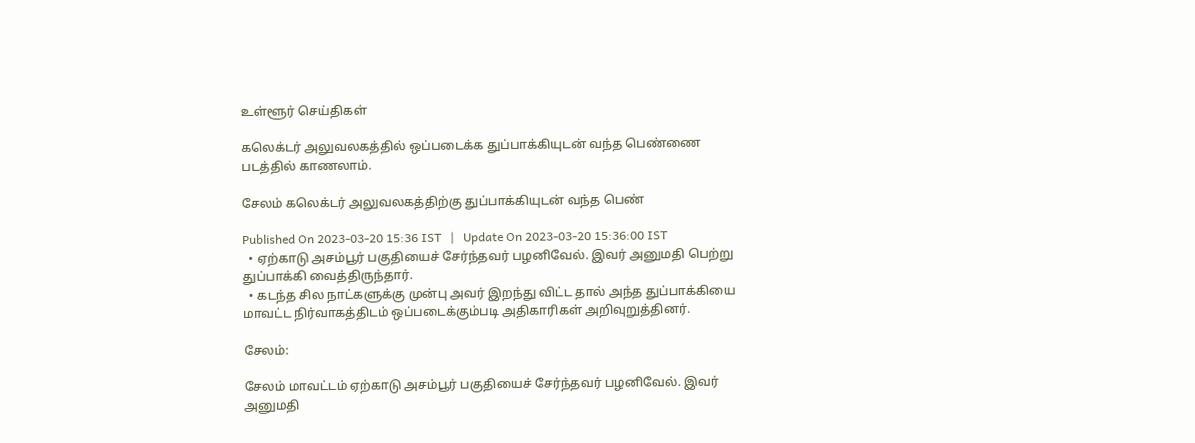உள்ளூர் செய்திகள்

கலெக்டர் அலுவலகத்தில் ஒப்படைக்க துப்பாக்கியுடன் வந்த பெண்ணை படத்தில் காணலாம்.

சேலம் கலெக்டர் அலுவலகத்திற்கு துப்பாக்கியுடன் வந்த பெண்

Published On 2023-03-20 15:36 IST   |   Update On 2023-03-20 15:36:00 IST
  • ஏற்காடு அசம்பூர் பகுதியைச் சேர்ந்தவர் பழனிவேல். இவர் அனுமதி பெற்று துப்பாக்கி வைத்திருந்தார்.
  • கடந்த சில நாட்களுக்கு முன்பு அவர் இறந்து விட்ட தால் அந்த துப்பாக்கியை மாவட்ட நிர்வாகத்திடம் ஒப்படைக்கும்படி அதிகாரிகள் அறிவுறுத்தினர்.

சேலம்:

சேலம் மாவட்டம் ஏற்காடு அசம்பூர் பகுதியைச் சேர்ந்தவர் பழனிவேல். இவர் அனுமதி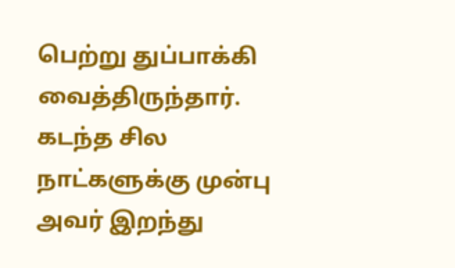பெற்று துப்பாக்கி வைத்திருந்தார். கடந்த சில நாட்களுக்கு முன்பு அவர் இறந்து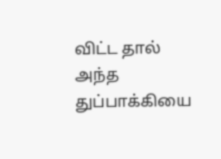விட்ட தால் அந்த துப்பாக்கியை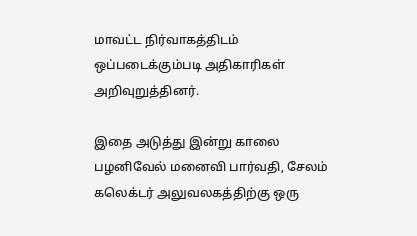மாவட்ட நிர்வாகத்திடம் ஒப்படைக்கும்படி அதிகாரிகள் அறிவுறுத்தினர்.

இதை அடுத்து இன்று காலை பழனிவேல் மனைவி பார்வதி, சேலம் கலெக்டர் அலுவலகத்திற்கு ஒரு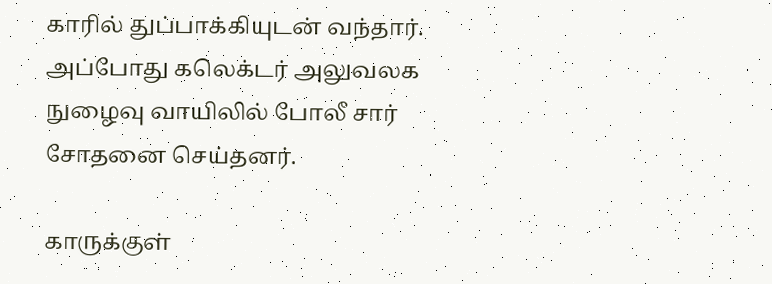காரில் துப்பாக்கியுடன் வந்தார். அப்போது கலெக்டர் அலுவலக நுழைவு வாயிலில் போலீ சார் சோதனை செய்தனர்.

காருக்குள்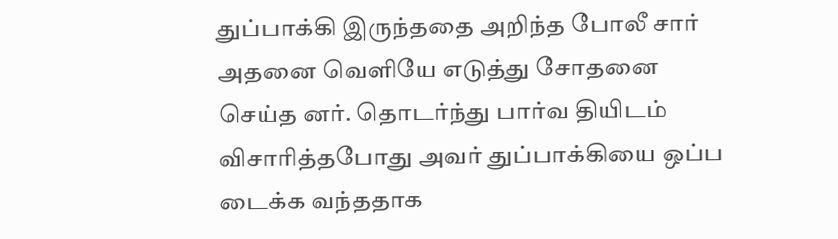துப்பாக்கி இருந்ததை அறிந்த போலீ சார் அதனை வெளியே எடுத்து சோதனை செய்த னர். தொடர்ந்து பார்வ தியிடம் விசாரித்தபோது அவர் துப்பாக்கியை ஒப்ப டைக்க வந்ததாக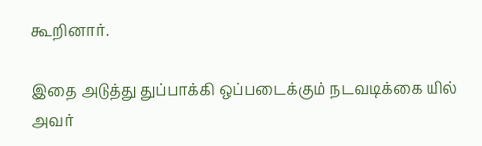கூறினார்.

இதை அடுத்து துப்பாக்கி ஒப்படைக்கும் நடவடிக்கை யில் அவர்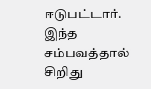ஈடுபட்டார். இந்த சம்பவத்தால் சிறிது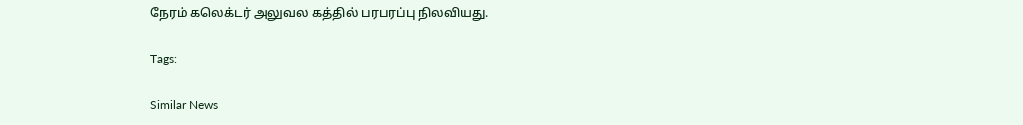நேரம் கலெக்டர் அலுவல கத்தில் பரபரப்பு நிலவியது.

Tags:

Similar News